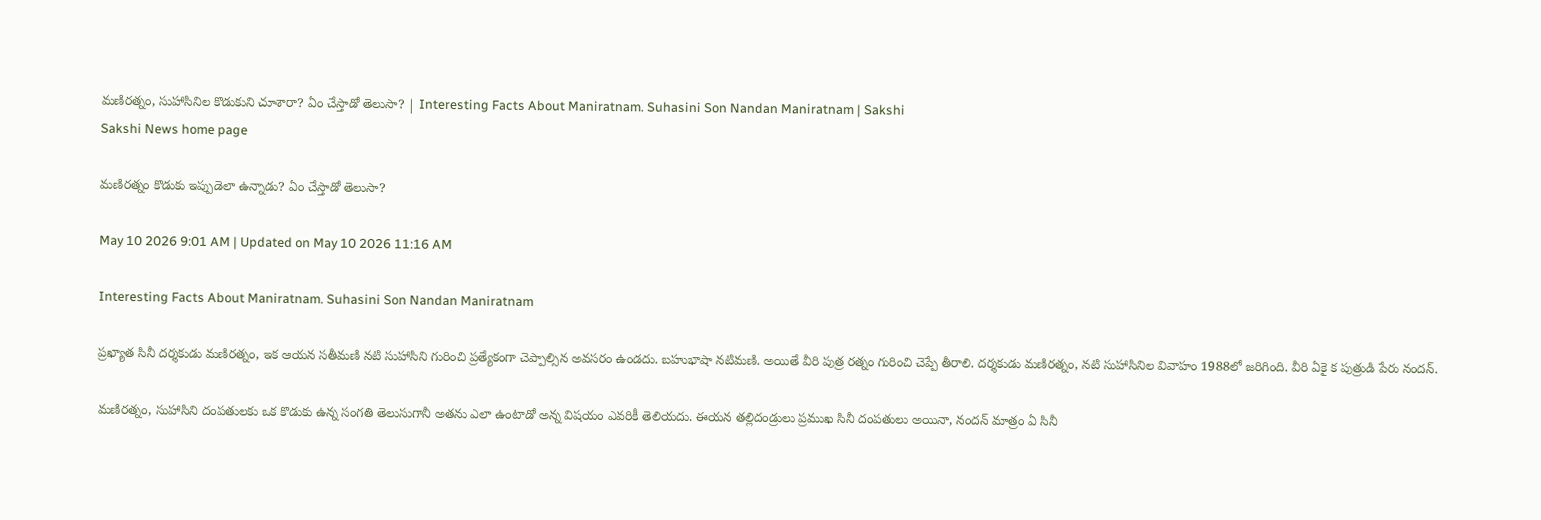మణిరత్నం, సుహాసినిల కొడుకుని చూశారా? ఏం చేస్తాడో తెలుసా? | Interesting Facts About Maniratnam. Suhasini Son Nandan Maniratnam | Sakshi
Sakshi News home page

మణిరత్నం కొడుకు ఇప్పుడెలా ఉన్నాడు? ఏం చేస్తాడో తెలుసా?

May 10 2026 9:01 AM | Updated on May 10 2026 11:16 AM

Interesting Facts About Maniratnam. Suhasini Son Nandan Maniratnam

ప్రఖ్యాత సినీ దర్శకుడు మణిరత్నం, ఇక ఆయన సతీమణి నటి సుహాసిని గురించి ప్రత్యేకంగా చెప్పాల్సిన అవసరం ఉండదు. బహుభాషా నటిమణి. అయితే వీరి పుత్ర రత్నం గురించి చెప్పే తీరాలి. దర్శకుడు మణిరత్నం, నటి సుహాసినిల వివాహం 1988లో జరిగింది. వీరి ఏకై క పుత్రుడి పేరు నందన్‌.

మణిరత్నం, సుహాసిని దంపతులకు ఒక కొడుకు ఉన్న సంగతి తెలుసుగానీ అతను ఎలా ఉంటాడో అన్న విషయం ఎవరికీ తెలియదు. ఈయన తల్లిదండ్రులు ప్రముఖ సినీ దంపతులు అయినా, నందన్‌ మాత్రం ఏ సినీ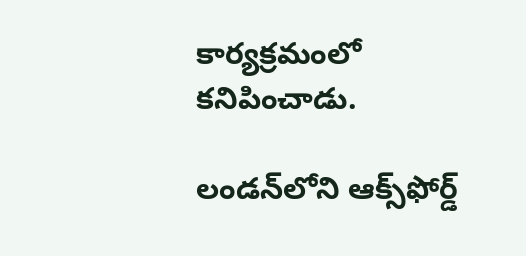కార్యక్రమంలో కనిపించాడు.

లండన్‌లోని ఆక్స్‌ఫోర్డ్‌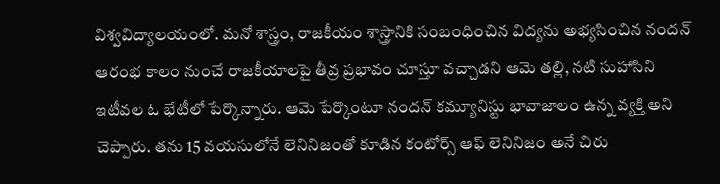విశ్వవిద్యాలయంలో. మనో శాస్త్రం, రాజకీయం శాస్త్రానికి సంబంధించిన విద్యను అభ్యసించిన నందన్‌ ఆరంభ కాలం నుంచే రాజకీయాలపై తీవ్ర ప్రభావం చూస్తూ వచ్చాడని ఆమె తల్లి, నటి సుహాసిని ఇటీవల ఓ భేటీలో పేర్కొన్నారు. ఆమె పేర్కొంటూ నందన్‌ కమ్యూనిస్టు భావాజాలం ఉన్న వ్యక్తి అని చెప్పారు. తను 15 వయసులోనే లెనినిజంతో కూడిన కంటోర్స్‌ ఆఫ్‌ లెనినిజం అనే చిరు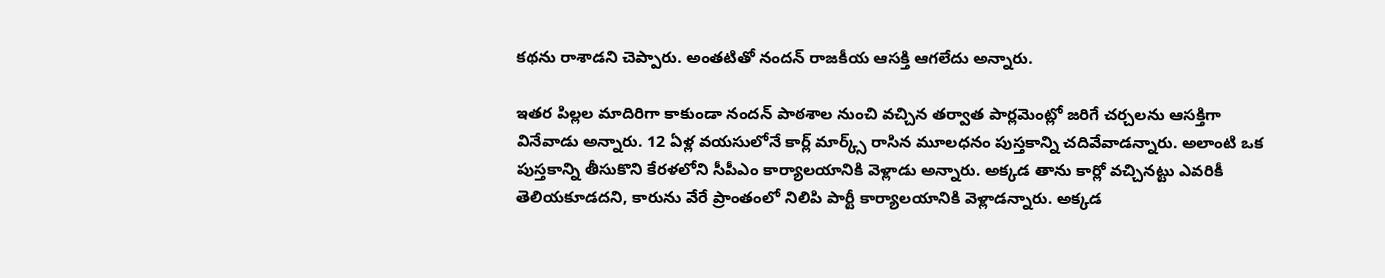కథను రాశాడని చెప్పారు. అంతటితో నందన్‌ రాజకీయ ఆసక్తి ఆగలేదు అన్నారు.

ఇతర పిల్లల మాదిరిగా కాకుండా నందన్‌ పాఠశాల నుంచి వచ్చిన తర్వాత పార్లమెంట్లో జరిగే చర్చలను ఆసక్తిగా వినేవాడు అన్నారు. 12 ఏళ్ల వయసులోనే కార్ల్‌ మార్క్స్‌ రాసిన మూలధనం పుస్తకాన్ని చదివేవాడన్నారు. అలాంటి ఒక పుస్తకాన్ని తీసుకొని కేరళలోని సీపీఎం కార్యాలయానికి వెళ్లాడు అన్నారు. అక్కడ తాను కార్లో వచ్చినట్టు ఎవరికీ తెలియకూడదని, కారును వేరే ప్రాంతంలో నిలిపి పార్టీ కార్యాలయానికి వెళ్లాడన్నారు. అక్కడ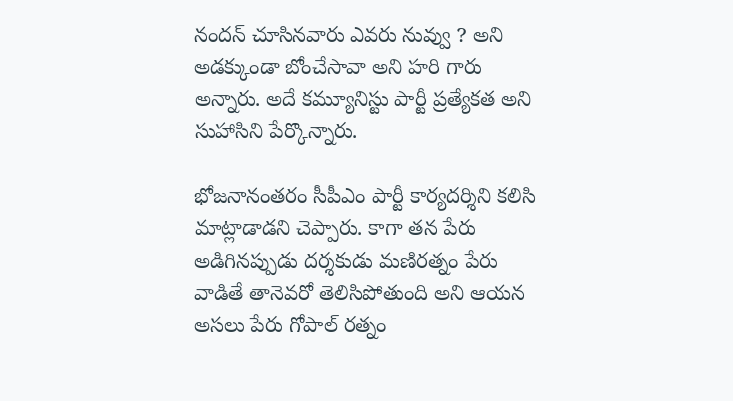నందన్‌ చూసినవారు ఎవరు నువ్వు ? అని అడక్కుండా బోంచేసావా అని హరి గారు అన్నారు. అదే కమ్యూనిస్టు పార్టీ ప్రత్యేకత అని సుహాసిని పేర్కొన్నారు.

భోజనానంతరం సీపీఎం పార్టీ కార్యదర్శిని కలిసి మాట్లాడాడని చెప్పారు. కాగా తన పేరు అడిగినప్పుడు దర్శకుడు మణిరత్నం పేరు వాడితే తానెవరో తెలిసిపోతుంది అని ఆయన అసలు పేరు గోపాల్‌ రత్నం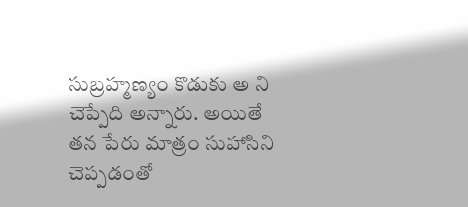సుబ్రహ్మణ్యం కొడుకు అ ని చెప్పేది అన్నారు. అయితే తన పేరు మాత్రం సుహాసిని చెప్పడంతో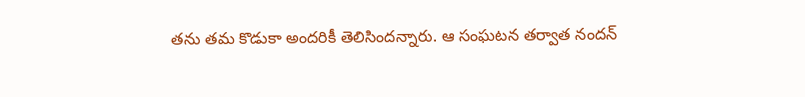తను తమ కొడుకా అందరికీ తెలిసిందన్నారు. ఆ సంఘటన తర్వాత నందన్‌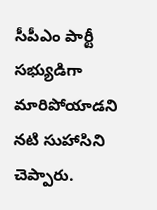సీపీఎం పార్టీ సభ్యుడిగా మారిపోయాడని నటి సుహాసిని చెప్పారు.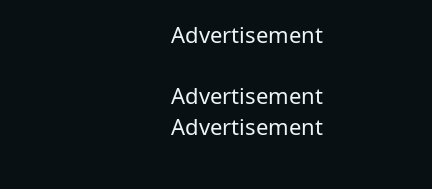Advertisement

Advertisement
Advertisement